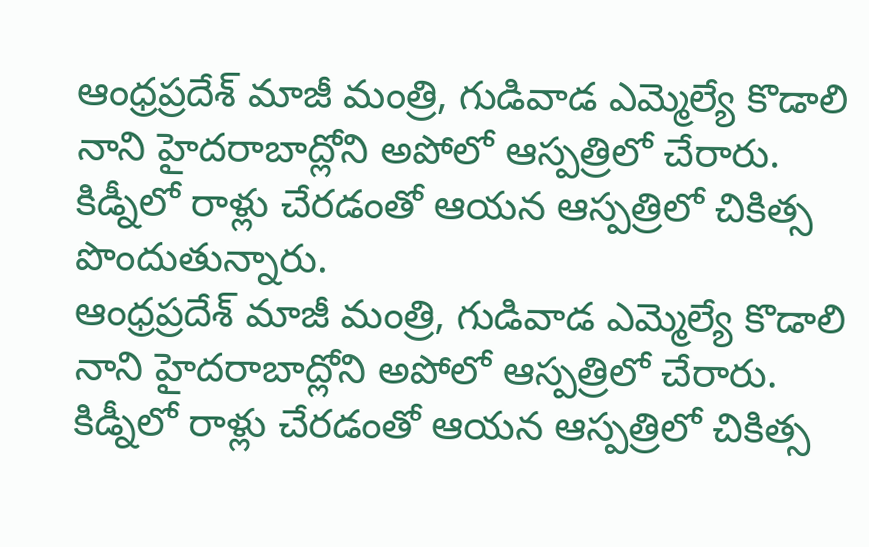ఆంధ్రప్రదేశ్ మాజీ మంత్రి, గుడివాడ ఎమ్మెల్యే కొడాలి నాని హైదరాబాద్లోని అపోలో ఆస్పత్రిలో చేరారు. కిడ్నీలో రాళ్లు చేరడంతో ఆయన ఆస్పత్రిలో చికిత్స పొందుతున్నారు.
ఆంధ్రప్రదేశ్ మాజీ మంత్రి, గుడివాడ ఎమ్మెల్యే కొడాలి నాని హైదరాబాద్లోని అపోలో ఆస్పత్రిలో చేరారు. కిడ్నీలో రాళ్లు చేరడంతో ఆయన ఆస్పత్రిలో చికిత్స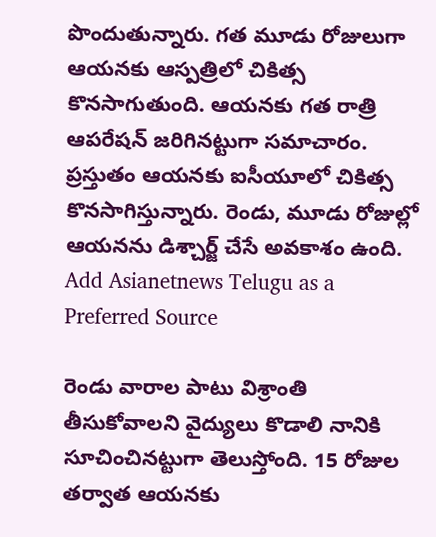పొందుతున్నారు. గత మూడు రోజులుగా ఆయనకు ఆస్పత్రిలో చికిత్స కొనసాగుతుంది. ఆయనకు గత రాత్రి ఆపరేషన్ జరిగినట్టుగా సమాచారం. ప్రస్తుతం ఆయనకు ఐసీయూలో చికిత్స కొనసాగిస్తున్నారు. రెండు, మూడు రోజుల్లో ఆయనను డిశ్చార్జ్ చేసే అవకాశం ఉంది.
Add Asianetnews Telugu as a Preferred Source

రెండు వారాల పాటు విశ్రాంతి తీసుకోవాలని వైద్యులు కొడాలి నానికి సూచించినట్టుగా తెలుస్తోంది. 15 రోజుల తర్వాత ఆయనకు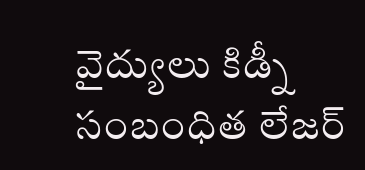వైద్యులు కిడ్నీ సంబంధిత లేజర్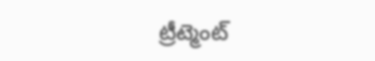ట్రీట్మెంట్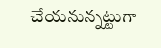చేయనున్నట్టుగా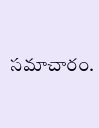సమాచారం.